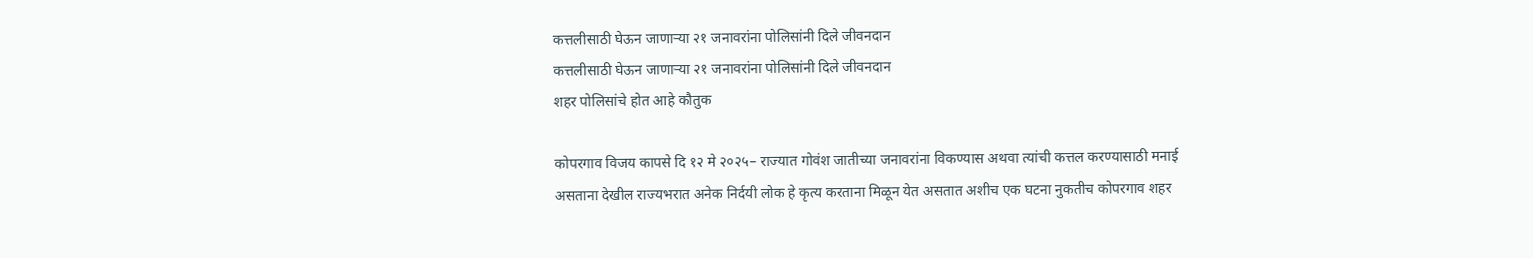कत्तलीसाठी घेऊन जाणाऱ्या २१ जनावरांना पोलिसांनी दिले जीवनदान
कत्तलीसाठी घेऊन जाणाऱ्या २१ जनावरांना पोलिसांनी दिले जीवनदान
शहर पोलिसांचे होत आहे कौतुक

कोपरगाव विजय कापसे दि १२ मे २०२५– राज्यात गोवंश जातीच्या जनावरांना विकण्यास अथवा त्यांची कत्तल करण्यासाठी मनाई असताना देखील राज्यभरात अनेक निर्दयी लोक हे कृत्य करताना मिळून येत असतात अशीच एक घटना नुकतीच कोपरगाव शहर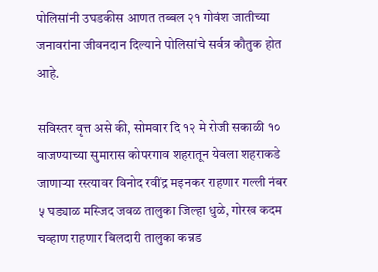पोलिसांनी उघडकीस आणत तब्बल २१ गोवंश जातीच्या जनावरांना जीवनदान दिल्याने पोलिसांचे सर्वत्र कौतुक होत आहे.

सविस्तर वृत्त असे की, सोमवार दि १२ मे रोजी सकाळी १० वाजण्याच्या सुमारास कोपरगाव शहरातून येवला शहराकडे जाणाऱ्या रस्त्यावर विनोद रवींद्र मइनकर राहणार गल्ली नंबर ५ घड्याळ मस्जिद जवळ तालुका जिल्हा धुळे, गोरख कदम चव्हाण राहणार बिलदारी तालुका कन्नड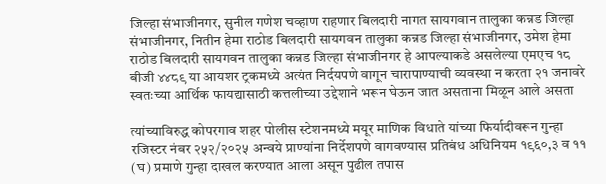जिल्हा संभाजीनगर, सुनील गणेश चव्हाण राहणार बिलदारी नागत सायगवान तालुका कन्नड जिल्हा संभाजीनगर, नितीन हेमा राठोड बिलदारी सायगवन तालुका कन्नड जिल्हा संभाजीनगर, उमेश हेमा राठोड बिलदारी सायगवन तालुका कन्नड जिल्हा संभाजीनगर हे आपल्याकडे असलेल्या एमएच १८ बीजी ४४८९ या आयशर ट्रकमध्ये अत्यंत निर्दयपणे वागून चारापाण्याची व्यवस्था न करता २१ जनावरे स्वतःच्या आर्थिक फायद्यासाठी कत्तलीच्या उद्देशाने भरून घेऊन जात असताना मिळून आले असता

त्यांच्याविरुद्ध कोपरगाव शहर पोलीस स्टेशनमध्ये मयूर माणिक विधाते यांच्या फिर्यादीवरून गुन्हा रजिस्टर नंबर २५२/२०२५ अन्वये प्राण्यांना निर्देशपणे वागवण्यास प्रतिबंध अधिनियम १९६०,३ व ११ (घ) प्रमाणे गुन्हा दाखल करण्यात आला असून पुढील तपास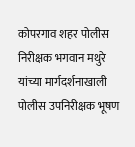कोपरगाव शहर पोलीस निरीक्षक भगवान मथुरे यांच्या मार्गदर्शनाखाली पोलीस उपनिरीक्षक भूषण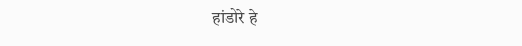हांडोरे हे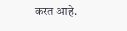करत आहे.